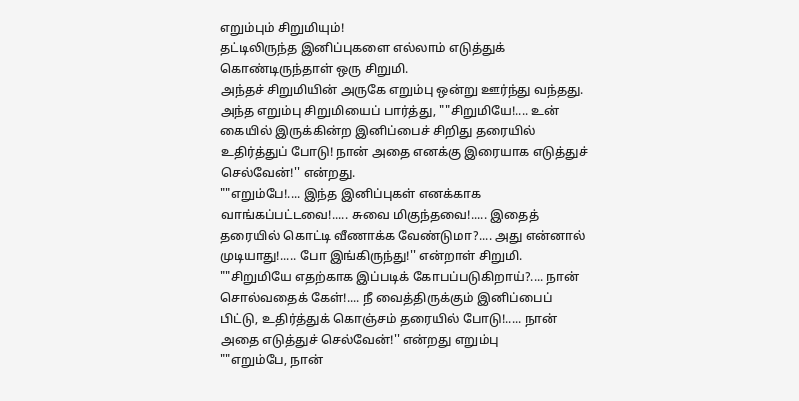எறும்பும் சிறுமியும்!
தட்டிலிருந்த இனிப்புகளை எல்லாம் எடுத்துக் கொண்டிருந்தாள் ஒரு சிறுமி.
அந்தச் சிறுமியின் அருகே எறும்பு ஒன்று ஊர்ந்து வந்தது.
அந்த எறும்பு சிறுமியைப் பார்த்து, ""சிறுமியே!.... உன் கையில் இருக்கின்ற இனிப்பைச் சிறிது தரையில் உதிர்த்துப் போடு! நான் அதை எனக்கு இரையாக எடுத்துச் செல்வேன்!'' என்றது.
""எறும்பே!.... இந்த இனிப்புகள் எனக்காக வாங்கப்பட்டவை!..... சுவை மிகுந்தவை!..... இதைத் தரையில் கொட்டி வீணாக்க வேண்டுமா?.... அது என்னால் முடியாது!..... போ இங்கிருந்து!'' என்றாள் சிறுமி. ""சிறுமியே எதற்காக இப்படிக் கோபப்படுகிறாய்?.... நான் சொல்வதைக் கேள்!.... நீ வைத்திருக்கும் இனிப்பைப் பிட்டு, உதிர்த்துக் கொஞ்சம் தரையில் போடு!..... நான் அதை எடுத்துச் செல்வேன்!'' என்றது எறும்பு
""எறும்பே, நான்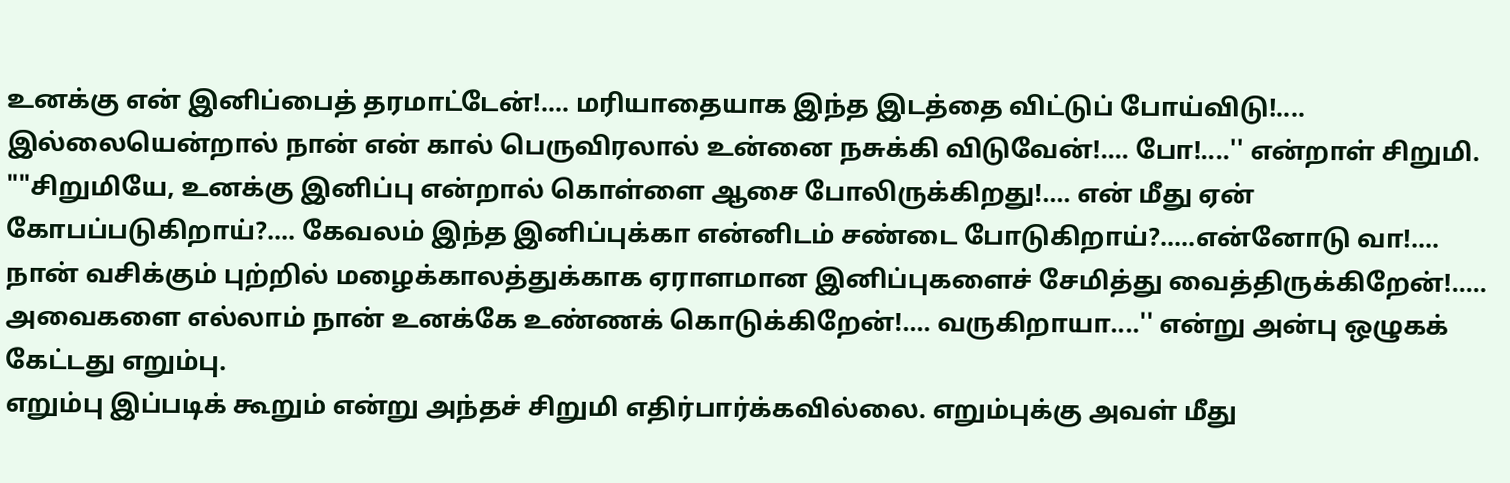உனக்கு என் இனிப்பைத் தரமாட்டேன்!.... மரியாதையாக இந்த இடத்தை விட்டுப் போய்விடு!.... இல்லையென்றால் நான் என் கால் பெருவிரலால் உன்னை நசுக்கி விடுவேன்!.... போ!....'' என்றாள் சிறுமி.
""சிறுமியே, உனக்கு இனிப்பு என்றால் கொள்ளை ஆசை போலிருக்கிறது!.... என் மீது ஏன் கோபப்படுகிறாய்?.... கேவலம் இந்த இனிப்புக்கா என்னிடம் சண்டை போடுகிறாய்?.....என்னோடு வா!....
நான் வசிக்கும் புற்றில் மழைக்காலத்துக்காக ஏராளமான இனிப்புகளைச் சேமித்து வைத்திருக்கிறேன்!..... அவைகளை எல்லாம் நான் உனக்கே உண்ணக் கொடுக்கிறேன்!.... வருகிறாயா....'' என்று அன்பு ஒழுகக் கேட்டது எறும்பு.
எறும்பு இப்படிக் கூறும் என்று அந்தச் சிறுமி எதிர்பார்க்கவில்லை. எறும்புக்கு அவள் மீது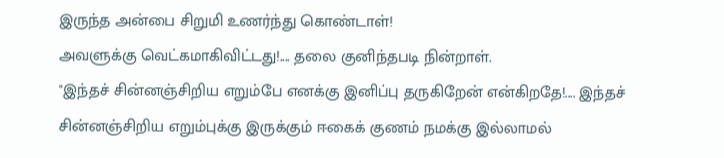இருந்த அன்பை சிறுமி உணர்ந்து கொண்டாள்!
அவளுக்கு வெட்கமாகிவிட்டது!.... தலை குனிந்தபடி நின்றாள்.
"இந்தச் சின்னஞ்சிறிய எறும்பே எனக்கு இனிப்பு தருகிறேன் என்கிறதே!.... இந்தச் சின்னஞ்சிறிய எறும்புக்கு இருக்கும் ஈகைக் குணம் நமக்கு இல்லாமல்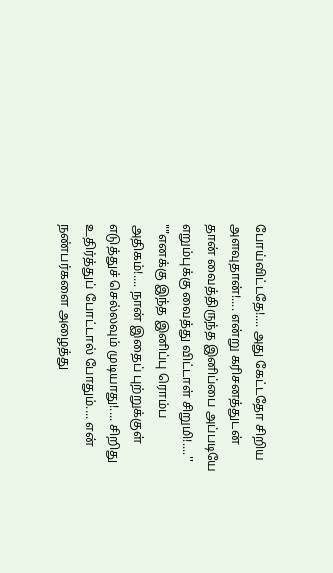போய்விட்டதே!.... அது கேட்டதோ சிறிய அளவுதான்!.... என்று கரிசனத்துடன் தான் வைத்திருந்த இனிப்பை அப்படியே எறும்புக்கு வைத்து விட்டாள் சிறுமி!....''
""எனக்கு இந்த இனிப்பு ரொம்ப அதிகம்!.... நான் இதைப் புற்றுக்குள் எடுத்துச் செல்லவும் முடியாது!.... சிறிது உதிர்த்துப் போட்டால் போதும்.... என் நண்பர்களை அழைத்து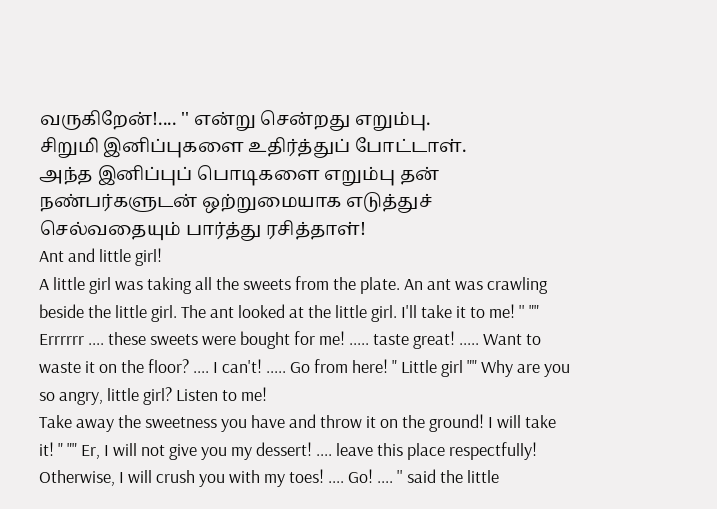வருகிறேன்!.... '' என்று சென்றது எறும்பு.
சிறுமி இனிப்புகளை உதிர்த்துப் போட்டாள்.
அந்த இனிப்புப் பொடிகளை எறும்பு தன் நண்பர்களுடன் ஒற்றுமையாக எடுத்துச் செல்வதையும் பார்த்து ரசித்தாள்!
Ant and little girl!
A little girl was taking all the sweets from the plate. An ant was crawling beside the little girl. The ant looked at the little girl. I'll take it to me! '' "" Errrrrr .... these sweets were bought for me! ..... taste great! ..... Want to waste it on the floor? .... I can't! ..... Go from here! " Little girl "" Why are you so angry, little girl? Listen to me!
Take away the sweetness you have and throw it on the ground! I will take it! " "" Er, I will not give you my dessert! .... leave this place respectfully! Otherwise, I will crush you with my toes! .... Go! .... '' said the little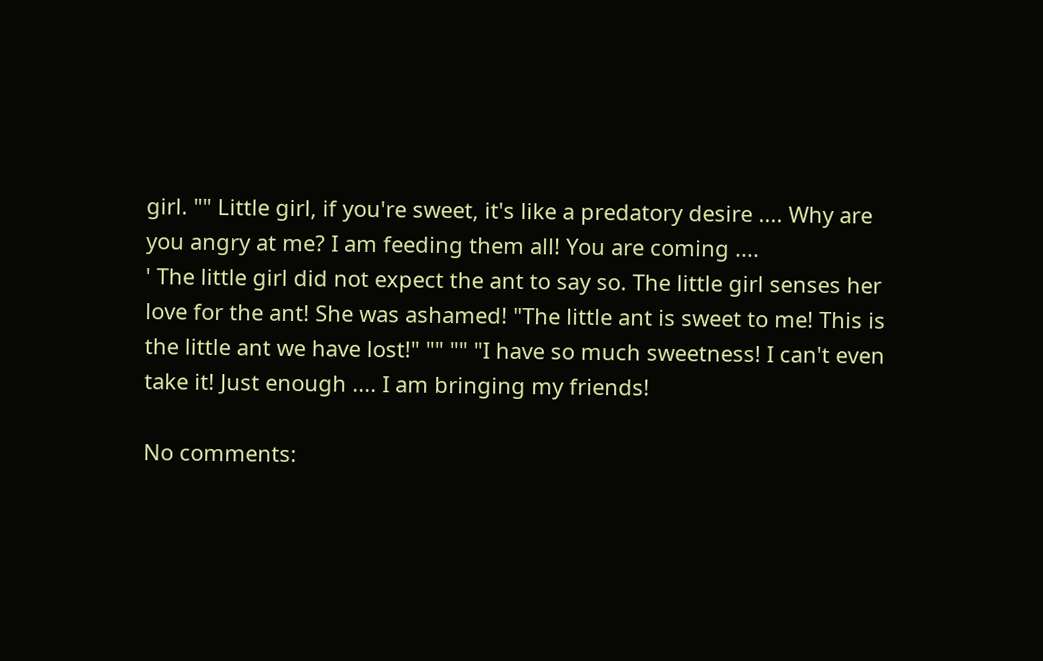girl. "" Little girl, if you're sweet, it's like a predatory desire .... Why are you angry at me? I am feeding them all! You are coming ....
' The little girl did not expect the ant to say so. The little girl senses her love for the ant! She was ashamed! "The little ant is sweet to me! This is the little ant we have lost!" "" "" "I have so much sweetness! I can't even take it! Just enough .... I am bringing my friends!

No comments: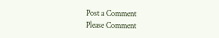Post a Comment
Please Comment